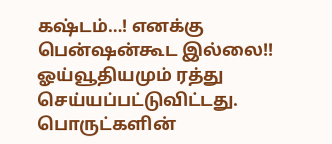கஷ்டம்…! எனக்கு பென்ஷன்கூட இல்லை!!
ஓய்வூதியமும் ரத்து செய்யப்பட்டுவிட்டது. பொருட்களின்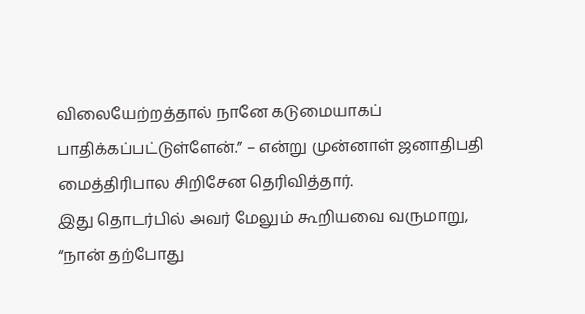விலையேற்றத்தால் நானே கடுமையாகப் பாதிக்கப்பட்டுள்ளேன்.” – என்று முன்னாள் ஜனாதிபதி மைத்திரிபால சிறிசேன தெரிவித்தார்.
இது தொடர்பில் அவர் மேலும் கூறியவை வருமாறு,
“நான் தற்போது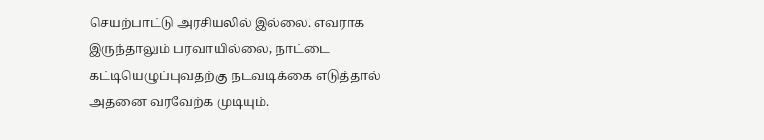செயற்பாட்டு அரசியலில் இல்லை. எவராக இருந்தாலும் பரவாயில்லை, நாட்டை கட்டியெழுப்புவதற்கு நடவடிக்கை எடுத்தால் அதனை வரவேற்க முடியும்.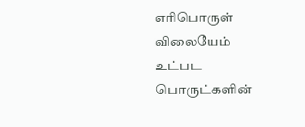எரிபொருள் விலையேம் உட்பட பொருட்களின்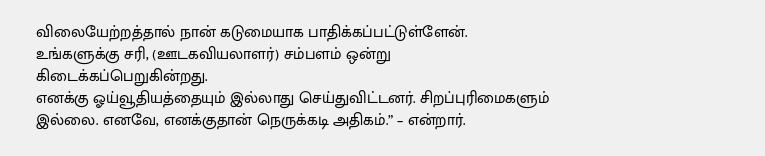விலையேற்றத்தால் நான் கடுமையாக பாதிக்கப்பட்டுள்ளேன். உங்களுக்கு சரி, (ஊடகவியலாளர்) சம்பளம் ஒன்று கிடைக்கப்பெறுகின்றது.
எனக்கு ஓய்வூதியத்தையும் இல்லாது செய்துவிட்டனர். சிறப்புரிமைகளும் இல்லை. எனவே, எனக்குதான் நெருக்கடி அதிகம்.” – என்றார்.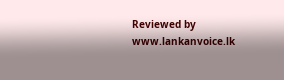Reviewed by www.lankanvoice.lk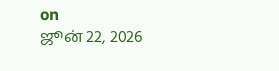on
ஜூன் 22, 2026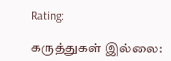Rating:

கருத்துகள் இல்லை: